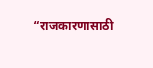“राजकारणासाठी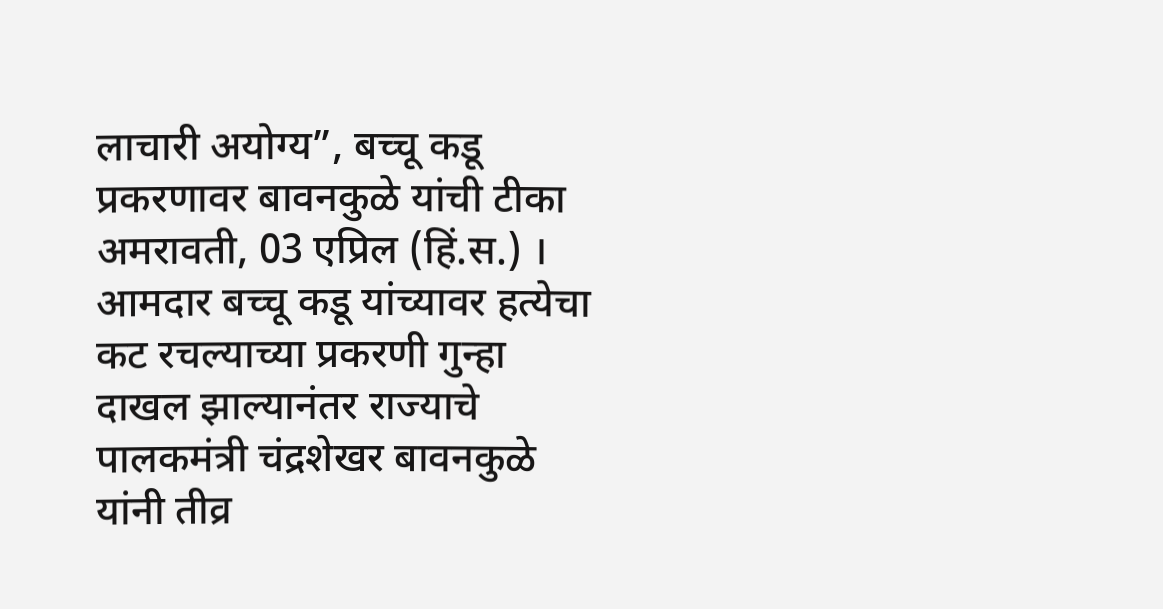लाचारी अयोग्य”, बच्चू कडू प्रकरणावर बावनकुळे यांची टीका
अमरावती, 03 एप्रिल (हिं.स.) । आमदार बच्चू कडू यांच्यावर हत्येचा कट रचल्याच्या प्रकरणी गुन्हा दाखल झाल्यानंतर राज्याचे पालकमंत्री चंद्रशेखर बावनकुळे यांनी तीव्र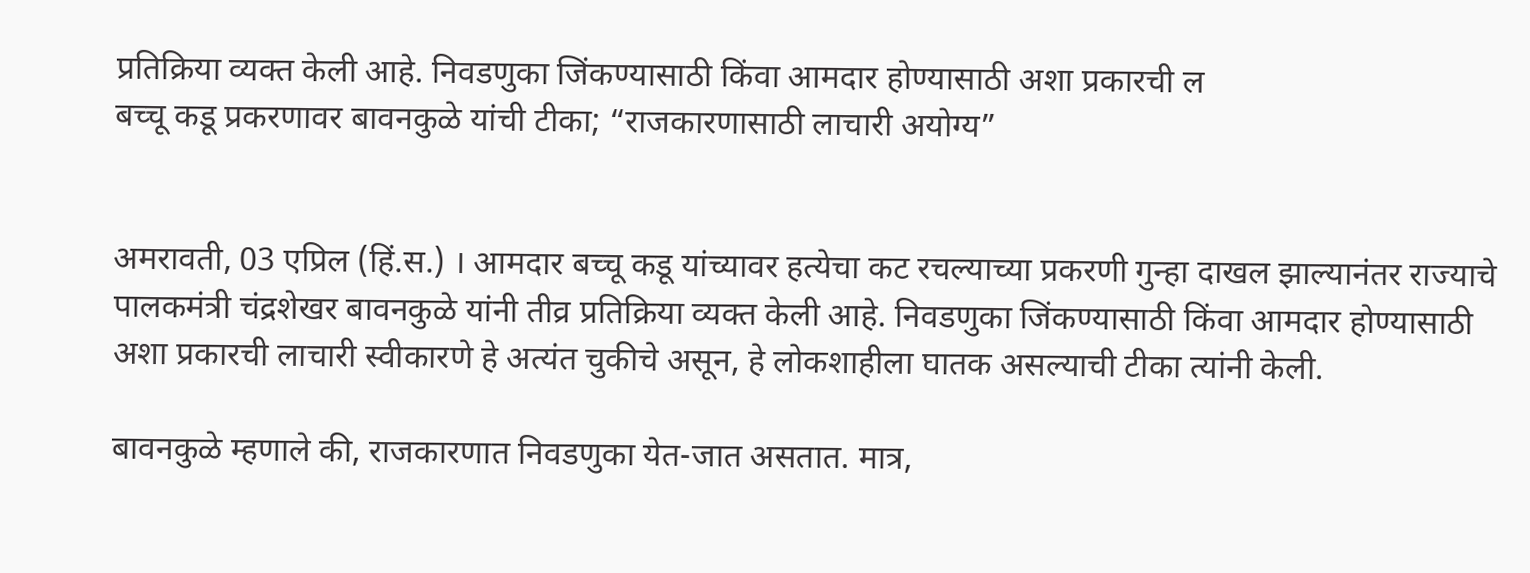प्रतिक्रिया व्यक्त केली आहे. निवडणुका जिंकण्यासाठी किंवा आमदार होण्यासाठी अशा प्रकारची ल
बच्चू कडू प्रकरणावर बावनकुळे यांची टीका; “राजकारणासाठी लाचारी अयोग्य”


अमरावती, 03 एप्रिल (हिं.स.) । आमदार बच्चू कडू यांच्यावर हत्येचा कट रचल्याच्या प्रकरणी गुन्हा दाखल झाल्यानंतर राज्याचे पालकमंत्री चंद्रशेखर बावनकुळे यांनी तीव्र प्रतिक्रिया व्यक्त केली आहे. निवडणुका जिंकण्यासाठी किंवा आमदार होण्यासाठी अशा प्रकारची लाचारी स्वीकारणे हे अत्यंत चुकीचे असून, हे लोकशाहीला घातक असल्याची टीका त्यांनी केली.

बावनकुळे म्हणाले की, राजकारणात निवडणुका येत-जात असतात. मात्र,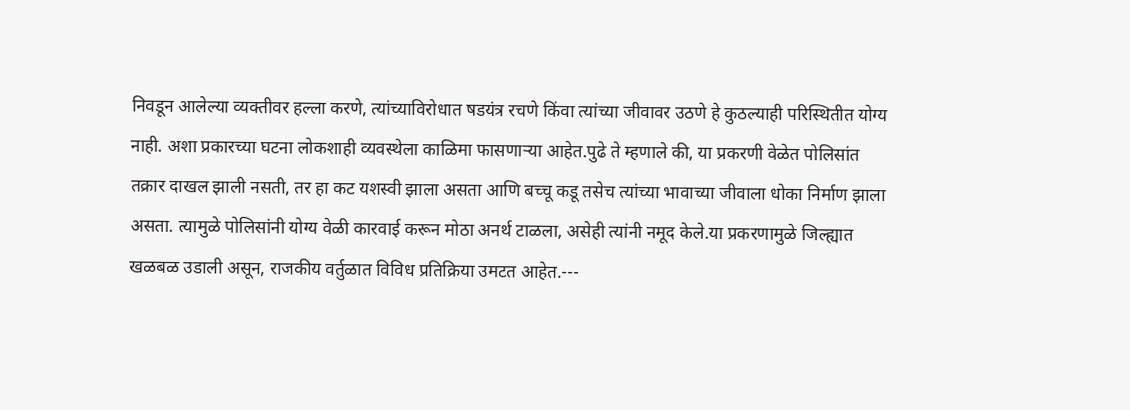निवडून आलेल्या व्यक्तीवर हल्ला करणे, त्यांच्याविरोधात षडयंत्र रचणे किंवा त्यांच्या जीवावर उठणे हे कुठल्याही परिस्थितीत योग्य नाही. अशा प्रकारच्या घटना लोकशाही व्यवस्थेला काळिमा फासणाऱ्या आहेत.पुढे ते म्हणाले की, या प्रकरणी वेळेत पोलिसांत तक्रार दाखल झाली नसती, तर हा कट यशस्वी झाला असता आणि बच्चू कडू तसेच त्यांच्या भावाच्या जीवाला धोका निर्माण झाला असता. त्यामुळे पोलिसांनी योग्य वेळी कारवाई करून मोठा अनर्थ टाळला, असेही त्यांनी नमूद केले.या प्रकरणामुळे जिल्ह्यात खळबळ उडाली असून, राजकीय वर्तुळात विविध प्रतिक्रिया उमटत आहेत.---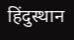हिंदुस्थान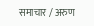समाचार / अरुण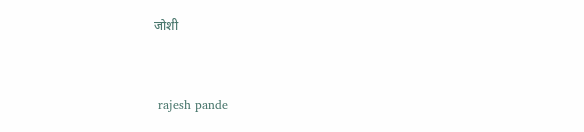जोशी


 rajesh pande